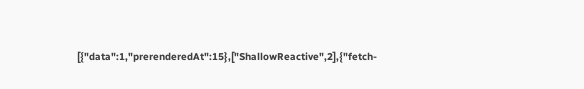[{"data":1,"prerenderedAt":15},["ShallowReactive",2],{"fetch-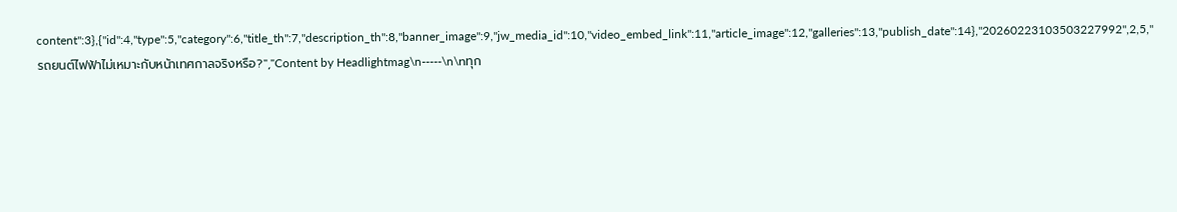content":3},{"id":4,"type":5,"category":6,"title_th":7,"description_th":8,"banner_image":9,"jw_media_id":10,"video_embed_link":11,"article_image":12,"galleries":13,"publish_date":14},"20260223103503227992",2,5,"รถยนต์ไฟฟ้าไม่เหมาะกับหน้าเทศกาลจริงหรือ?","Content by Headlightmag\n-----\n\nทุก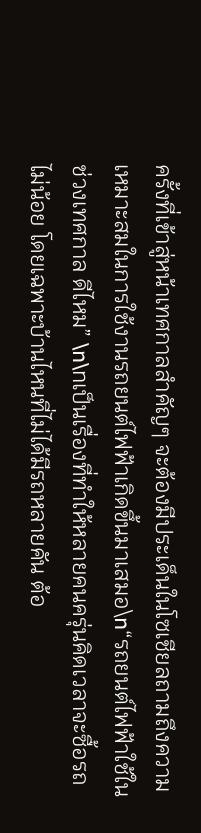ครั้งที่เข้าสู่หน้าเทศกาลสำคัญๆ จะต้องมีประเด็นในโซเชียลถามถึงความเหมาะสมในการใช้งานรถยนต์ไฟฟ้าเกิดขึ้นมาเสมอ\n“รถยนต์ไฟฟ้าใช้ในช่วงเทศกาล ดีไหม” \n\nเป็นเรื่องที่ทำให้หลายคนครุ่นคิดเวลาจะซื้อรถไม่น้อย โดยเฉพาะบ้านไหนที่ไม่ได้มีรถหลายคัน ต้อ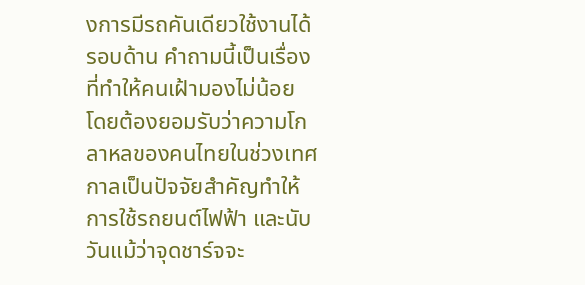งการมีรถคันเดียวใช้งานได้รอบด้าน คำถามนี้เป็นเรื่องที่ทำให้คนเฝ้ามองไม่น้อย โดยต้องยอมรับว่าความโกลาหลของคนไทยในช่วงเทศกาลเป็นปัจจัยสำคัญทำให้การใช้รถยนต์ไฟฟ้า และนับวันแม้ว่าจุดชาร์จจะ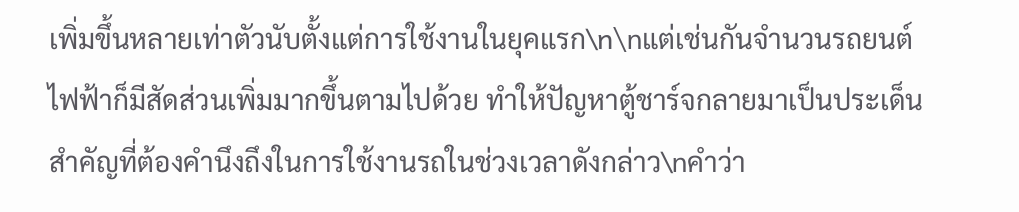เพิ่มขึ้นหลายเท่าตัวนับตั้งแต่การใช้งานในยุคแรก\n\nแต่เช่นกันจำนวนรถยนต์ไฟฟ้าก็มีสัดส่วนเพิ่มมากขึ้นตามไปด้วย ทำให้ปัญหาตู้ชาร์จกลายมาเป็นประเด็นสำคัญที่ต้องคำนึงถึงในการใช้งานรถในช่วงเวลาดังกล่าว\nคำว่า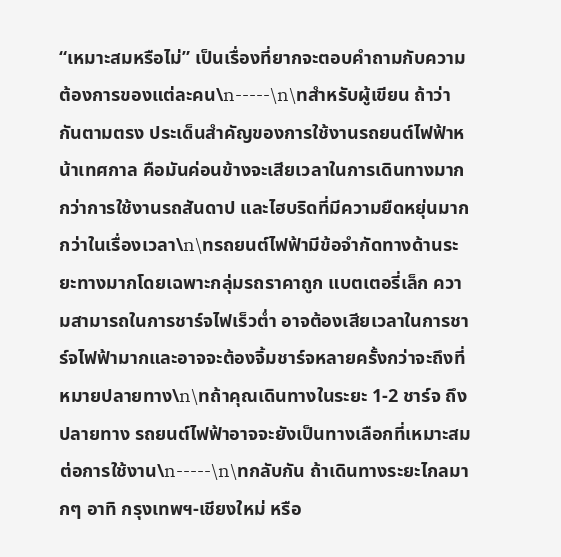“เหมาะสมหรือไม่” เป็นเรื่องที่ยากจะตอบคำถามกับความต้องการของแต่ละคน\n-----\n\nสำหรับผู้เขียน ถ้าว่ากันตามตรง ประเด็นสำคัญของการใช้งานรถยนต์ไฟฟ้าหน้าเทศกาล คือมันค่อนข้างจะเสียเวลาในการเดินทางมากกว่าการใช้งานรถสันดาป และไฮบริดที่มีความยืดหยุ่นมากกว่าในเรื่องเวลา\n\nรถยนต์ไฟฟ้ามีข้อจำกัดทางด้านระยะทางมากโดยเฉพาะกลุ่มรถราคาถูก แบตเตอรี่เล็ก ความสามารถในการชาร์จไฟเร็วต่ำ อาจต้องเสียเวลาในการชาร์จไฟฟ้ามากและอาจจะต้องจิ้มชาร์จหลายครั้งกว่าจะถึงที่หมายปลายทาง\n\nถ้าคุณเดินทางในระยะ 1-2 ชาร์จ ถึงปลายทาง รถยนต์ไฟฟ้าอาจจะยังเป็นทางเลือกที่เหมาะสมต่อการใช้งาน\n-----\n\nกลับกัน ถ้าเดินทางระยะไกลมากๆ อาทิ กรุงเทพฯ-เชียงใหม่ หรือ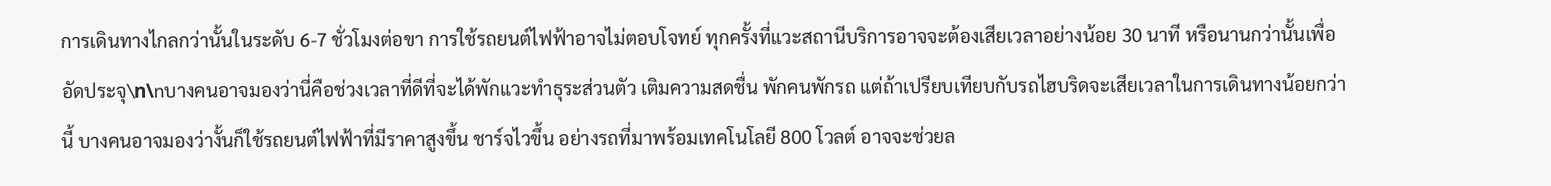การเดินทางไกลกว่านั้นในระดับ 6-7 ชั่วโมงต่อขา การใช้รถยนต์ไฟฟ้าอาจไม่ตอบโจทย์ ทุกครั้งที่แวะสถานีบริการอาจจะต้องเสียเวลาอย่างน้อย 30 นาที หรือนานกว่านั้นเพื่ออัดประจุ\n\nบางคนอาจมองว่านี่คือช่วงเวลาที่ดีที่จะได้พักแวะทำธุระส่วนตัว เติมความสดชื่น พักคนพักรถ แต่ถ้าเปรียบเทียบกับรถไฮบริดจะเสียเวลาในการเดินทางน้อยกว่านี้ บางคนอาจมองว่างั้นก็ใช้รถยนต์ไฟฟ้าที่มีราคาสูงขึ้น ชาร์จไวขึ้น อย่างรถที่มาพร้อมเทคโนโลยี 800 โวลต์ อาจจะช่วยล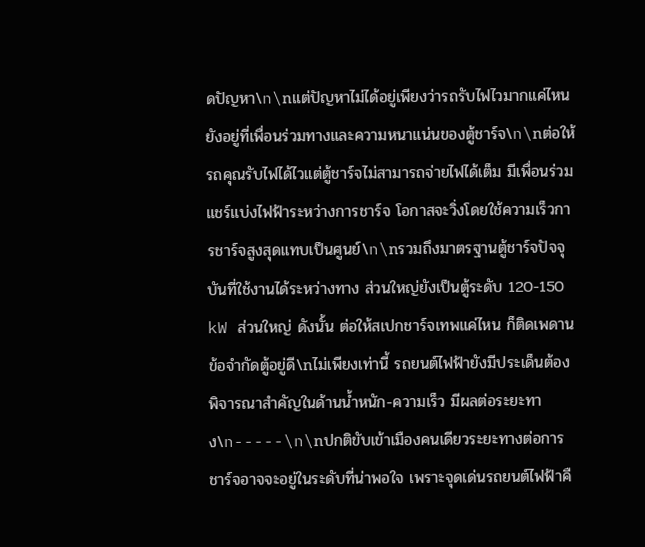ดปัญหา\n\nแต่ปัญหาไม่ได้อยู่เพียงว่ารถรับไฟไวมากแค่ไหน ยังอยู่ที่เพื่อนร่วมทางและความหนาแน่นของตู้ชาร์จ\n\nต่อให้รถคุณรับไฟได้ไวแต่ตู้ชาร์จไม่สามารถจ่ายไฟได้เต็ม มีเพื่อนร่วมแชร์แบ่งไฟฟ้าระหว่างการชาร์จ โอกาสจะวิ่งโดยใช้ความเร็วการชาร์จสูงสุดแทบเป็นศูนย์\n\nรวมถึงมาตรฐานตู้ชาร์จปัจจุบันที่ใช้งานได้ระหว่างทาง ส่วนใหญ่ยังเป็นตู้ระดับ 120-150 kW ส่วนใหญ่ ดังนั้น ต่อให้สเปกชาร์จเทพแค่ไหน ก็ติดเพดานข้อจำกัดตู้อยู่ดี\nไม่เพียงเท่านี้ รถยนต์ไฟฟ้ายังมีประเด็นต้องพิจารณาสำคัญในด้านน้ำหนัก-ความเร็ว มีผลต่อระยะทาง\n-----\n\nปกติขับเข้าเมืองคนเดียวระยะทางต่อการชาร์จอาจจะอยู่ในระดับที่น่าพอใจ เพราะจุดเด่นรถยนต์ไฟฟ้าคื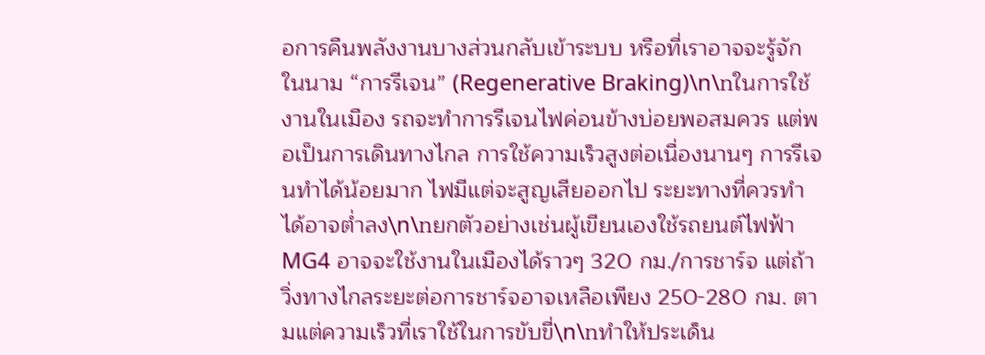อการคืนพลังงานบางส่วนกลับเข้าระบบ หรือที่เราอาจจะรู้จักในนาม “การรีเจน” (Regenerative Braking)\n\nในการใช้งานในเมือง รถจะทำการรีเจนไฟค่อนข้างบ่อยพอสมควร แต่พอเป็นการเดินทางไกล การใช้ความเร็วสูงต่อเนื่องนานๆ การรีเจนทำได้น้อยมาก ไฟมีแต่จะสูญเสียออกไป ระยะทางที่ควรทำได้อาจต่ำลง\n\nยกตัวอย่างเช่นผู้เขียนเองใช้รถยนต์ไฟฟ้า MG4 อาจจะใช้งานในเมืองได้ราวๆ 320 กม./การชาร์จ แต่ถ้าวิ่งทางไกลระยะต่อการชาร์จอาจเหลือเพียง 250-280 กม. ตามแต่ความเร็วที่เราใช้ในการขับขี่\n\nทำให้ประเด็น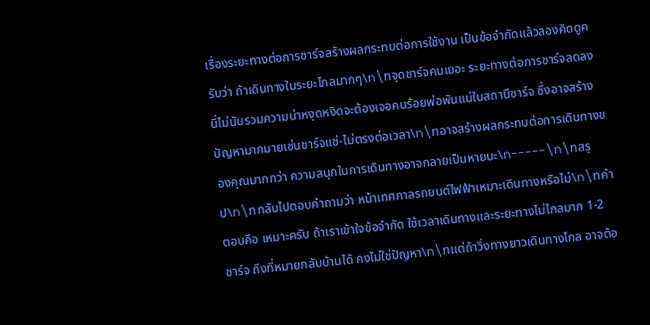เรื่องระยะทางต่อการชาร์จสร้างผลกระทบต่อการใช้งาน เป็นข้อจำกัดแล้วลองคิดดูครับว่า ถ้าเดินทางในระยะไกลมากๆ\n\nจุดชาร์จคนเยอะ ระยะทางต่อการชาร์จลดลง นี่ไม่นับรวมความน่าหงุดหงิดจะต้องเจอคนร้อยพ่อพันแม่ในสถานีชาร์จ ซึ่งอาจสร้างปัญหามากมายเช่นชาร์จแช่-ไม่ตรงต่อเวลา\n\nอาจสร้างผลกระทบต่อการเดินทางของคุณมากกว่า ความสนุกในการเดินทางอาจกลายเป็นหายนะ\n-----\n\nสรุป\n\nกลับไปตอบคำถามว่า หน้าเทศกาลรถยนต์ไฟฟ้าเหมาะเดินทางหรือไม่\n\nคำตอบคือ เหมาะครับ ถ้าเราเข้าใจข้อจำกัด ใช้เวลาเดินทางและระยะทางไม่ไกลมาก 1-2 ชาร์จ ถึงที่หมายกลับบ้านได้ คงไม่ใช่ปัญหา\n\nแต่ถ้าวิ่งทางยาวเดินทางไกล อาจต้อ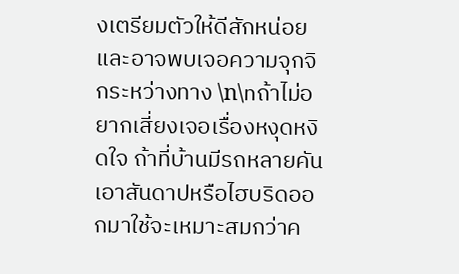งเตรียมตัวให้ดีสักหน่อยและอาจพบเจอความจุกจิกระหว่างทาง \n\nถ้าไม่อยากเสี่ยงเจอเรื่องหงุดหงิดใจ ถ้าที่บ้านมีรถหลายคันเอาสันดาปหรือไฮบริดออกมาใช้จะเหมาะสมกว่าค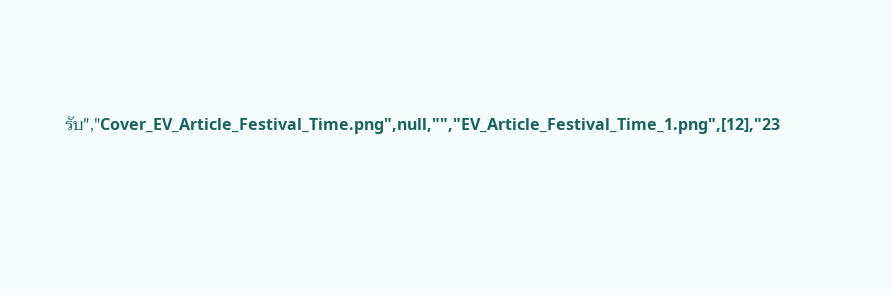รับ","Cover_EV_Article_Festival_Time.png",null,"","EV_Article_Festival_Time_1.png",[12],"23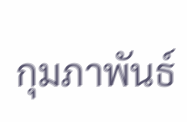กุมภาพันธ์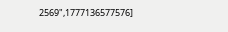2569",1777136577576]